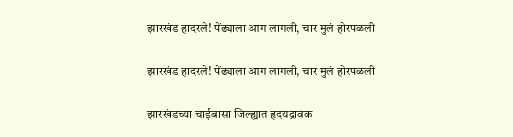झारखंड हादरले! पेंढ्याला आग लागली, चार मुलं होरपळली

झारखंड हादरले! पेंढ्याला आग लागली, चार मुलं होरपळली

झारखंडच्या चाईबासा जिल्ह्यात हृदयद्रावक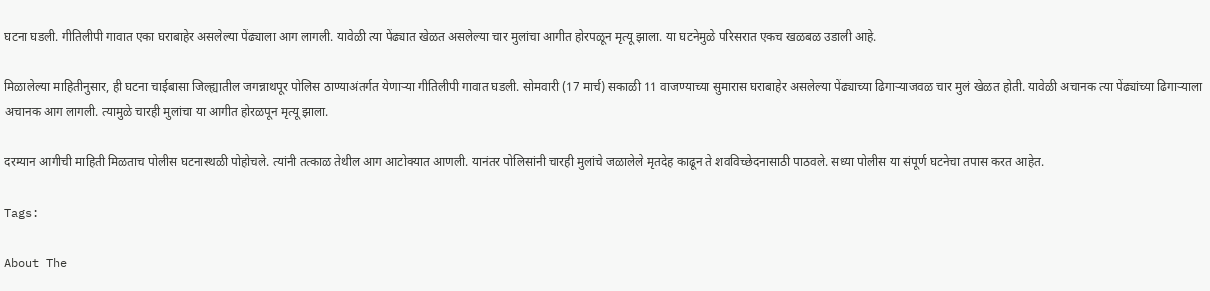घटना घडली. गीतिलीपी गावात एका घराबाहेर असलेल्या पेंढ्याला आग लागली. यावेळी त्या पेंढ्यात खेळत असलेल्या चार मुलांचा आगीत होरपळून मृत्यू झाला. या घटनेमुळे परिसरात एकच खळबळ उडाली आहे.

मिळालेल्या माहितीनुसार, ही घटना चाईबासा जिल्ह्यातील जगन्नाथपूर पोलिस ठाण्याअंतर्गत येणाऱ्या गीतिलीपी गावात घडली. सोमवारी (17 मार्च) सकाळी 11 वाजण्याच्या सुमारास घराबाहेर असलेल्या पेंढ्याच्या ढिगाऱ्याजवळ चार मुलं खेळत होती. यावेळी अचानक त्या पेंढ्यांच्या ढिगाऱ्याला अचानक आग लागली. त्यामुळे चारही मुलांचा या आगीत होरळपून मृत्यू झाला.

दरम्यान आगीची माहिती मिळताच पोलीस घटनास्थळी पोहोचले. त्यांनी तत्काळ तेथील आग आटोक्यात आणली. यानंतर पोलिसांनी चारही मुलांचे जळालेले मृतदेह काढून ते शवविच्छेदनासाठी पाठवले. सध्या पोलीस या संपूर्ण घटनेचा तपास करत आहेत.

Tags:

About The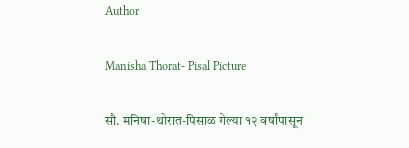Author

Manisha Thorat- Pisal Picture

सौ. मनिषा-थोरात-पिसाळ गेल्या १२ वर्षांपासून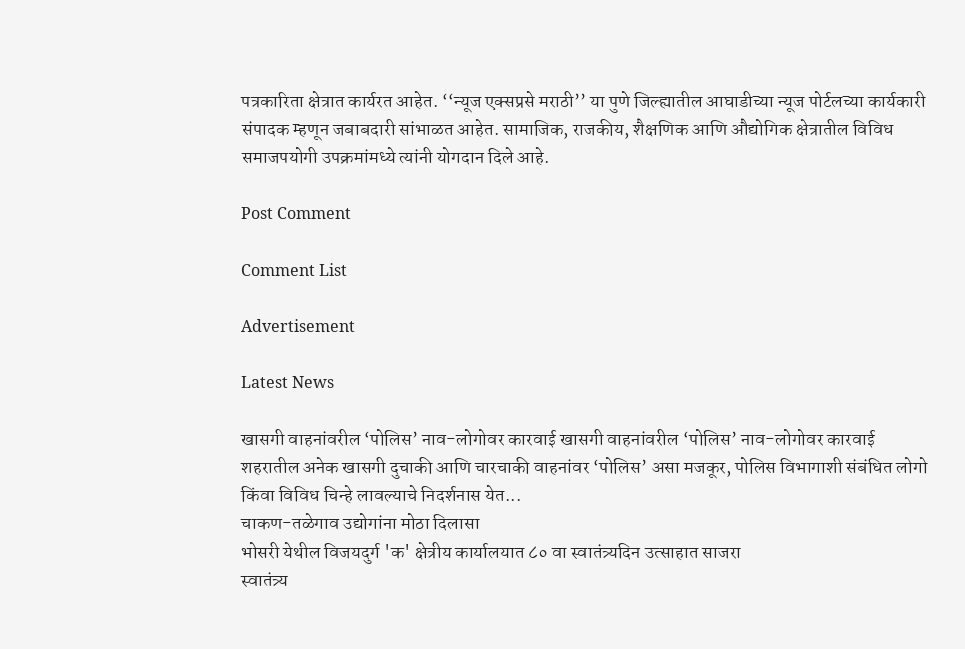पत्रकारिता क्षेत्रात कार्यरत आहेत. ‘‘न्यूज एक्सप्रसे मराठी’’ या पुणे जिल्ह्यातील आघाडीच्या न्यूज पोर्टलच्या कार्यकारी संपादक म्हणून जबाबदारी सांभाळत आहेत. सामाजिक, राजकीय, शैक्षणिक आणि औद्योगिक क्षेत्रातील विविध समाजपयोगी उपक्रमांमध्ये त्यांनी योगदान दिले आहे.

Post Comment

Comment List

Advertisement

Latest News

खासगी वाहनांवरील ‘पोलिस’ नाव-लोगोवर कारवाई खासगी वाहनांवरील ‘पोलिस’ नाव-लोगोवर कारवाई
शहरातील अनेक खासगी दुचाकी आणि चारचाकी वाहनांवर ‘पोलिस’ असा मजकूर, पोलिस विभागाशी संबंधित लोगो किंवा विविध चिन्हे लावल्याचे निदर्शनास येत...
चाकण-तळेगाव उद्योगांना मोठा दिलासा
भोसरी येथील विजयदुर्ग 'क' क्षेत्रीय कार्यालयात ८० वा स्वातंत्र्यदिन उत्साहात साजरा
स्वातंत्र्य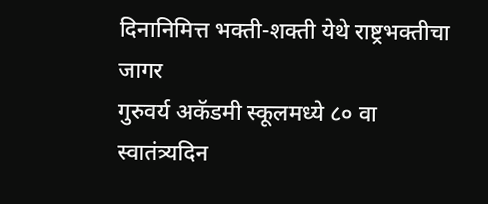दिनानिमित्त भक्ती-शक्ती येथे राष्ट्रभक्तीचा जागर
गुरुवर्य अकॅडमी स्कूलमध्ये ८० वा स्वातंत्र्यदिन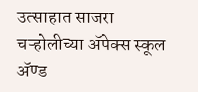उत्साहात साजरा
चऱ्होलीच्या अ‍ॅपेक्स स्कूल अ‍ॅण्ड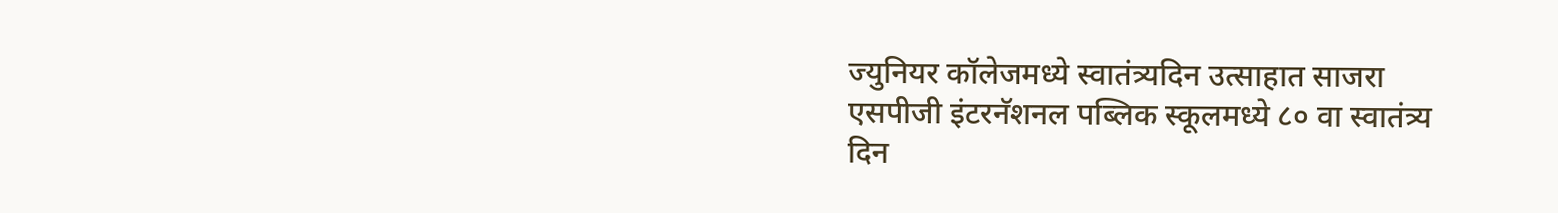ज्युनियर कॉलेजमध्ये स्वातंत्र्यदिन उत्साहात साजरा
एसपीजी इंटरनॅशनल पब्लिक स्कूलमध्ये ८० वा स्वातंत्र्य दिन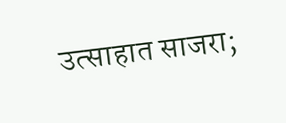उत्साहात साजरा;